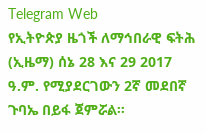Telegram Web
የኢትዮጵያ ዜጎች ለማኅበራዊ ፍትሕ (ኢዜማ) ሰኔ 28 እና 29 2017 ዓ.ም. የሚያደርገውን 2ኛ መደበኛ ጉባኤ በይፋ ጀምሯል።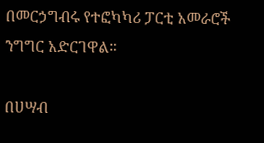በመርኃግብሩ የተፎካካሪ ፓርቲ አመራሮች ንግግር አድርገዋል።

በሀሣብ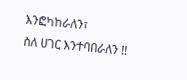እንፎካከራለን፣
ስለ ሀገር እንተባበራለን !!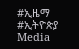#ኢዜማ
#ኢትዮጵያ
Media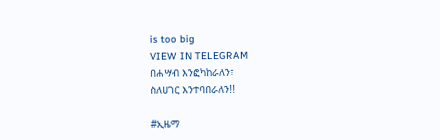is too big
VIEW IN TELEGRAM
በሐሣብ እንፎካከራለን፣
ስለሀገር እንተባበራለን!!

#ኢዜማ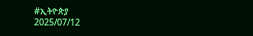#ኢትዮጵያ
2025/07/12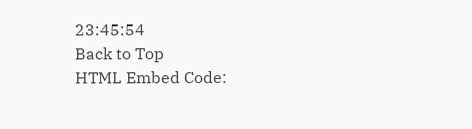23:45:54
Back to Top
HTML Embed Code: